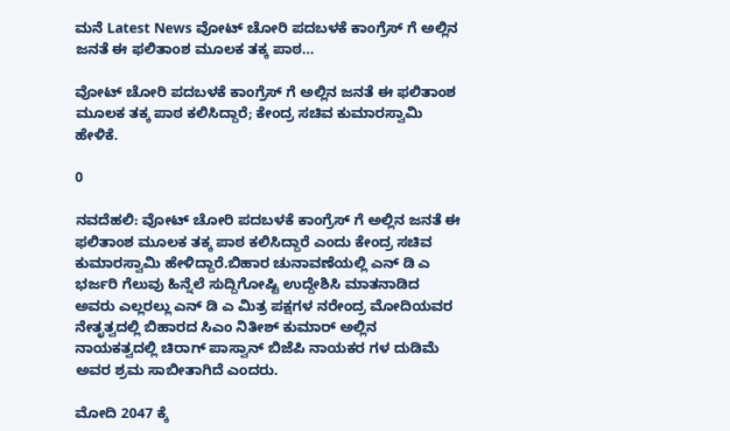ಮನೆ Latest News ವೋಟ್ ಚೋರಿ ಪದಬಳಕೆ ಕಾಂಗ್ರೆಸ್ ಗೆ ಅಲ್ಲಿನ ಜನತೆ ಈ ಫಲಿತಾಂಶ ಮೂಲಕ ತಕ್ಕ ಪಾಠ...

ವೋಟ್ ಚೋರಿ ಪದಬಳಕೆ ಕಾಂಗ್ರೆಸ್ ಗೆ ಅಲ್ಲಿನ ಜನತೆ ಈ ಫಲಿತಾಂಶ ಮೂಲಕ ತಕ್ಕ ಪಾಠ ಕಲಿಸಿದ್ದಾರೆ; ಕೇಂದ್ರ ಸಚಿವ ಕುಮಾರಸ್ವಾಮಿ ಹೇಳಿಕೆ.

0

ನವದೆಹಲಿ: ವೋಟ್ ಚೋರಿ ಪದಬಳಕೆ ಕಾಂಗ್ರೆಸ್ ಗೆ ಅಲ್ಲಿನ ಜನತೆ ಈ ಫಲಿತಾಂಶ ಮೂಲಕ ತಕ್ಕ ಪಾಠ ಕಲಿಸಿದ್ದಾರೆ ಎಂದು ಕೇಂದ್ರ ಸಚಿವ ಕುಮಾರಸ್ವಾಮಿ ಹೇಳಿದ್ದಾರೆ.ಬಿಹಾರ ಚುನಾವಣೆಯಲ್ಲಿ ಎನ್ ಡಿ ಎ ಭರ್ಜರಿ ಗೆಲುವು ಹಿನ್ನೆಲೆ ಸುದ್ದಿಗೋಷ್ಟಿ ಉದ್ದೇಶಿಸಿ ಮಾತನಾಡಿದ ಅವರು ಎಲ್ಲರಲ್ಲು ಎನ್ ಡಿ ಎ ಮಿತ್ರ ಪಕ್ಷಗಳ ನರೇಂದ್ರ ಮೋದಿಯವರ ನೇತೃತ್ವದಲ್ಲಿ ಬಿಹಾರದ ಸಿಎಂ ನಿತೀಶ್ ಕುಮಾರ್ ಅಲ್ಲಿನ ನಾಯಕತ್ವದಲ್ಲಿ ಚಿರಾಗ್ ಪಾಸ್ವಾನ್ ಬಿಜೆಪಿ ನಾಯಕರ ಗಳ ದುಡಿಮೆ ಅವರ ಶ್ರಮ ಸಾಬೀತಾಗಿದೆ ಎಂದರು.

ಮೋದಿ 2047 ಕ್ಕೆ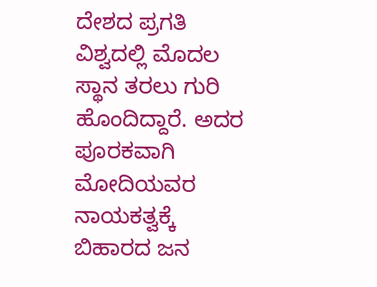ದೇಶದ ಪ್ರಗತಿ ವಿಶ್ವದಲ್ಲಿ ಮೊದಲ ಸ್ಥಾನ ತರಲು ಗುರಿ ಹೊಂದಿದ್ದಾರೆ. ಅದರ ಪೂರಕವಾಗಿ ಮೋದಿಯವರ ನಾಯಕತ್ವಕ್ಕೆ ಬಿಹಾರದ ಜನ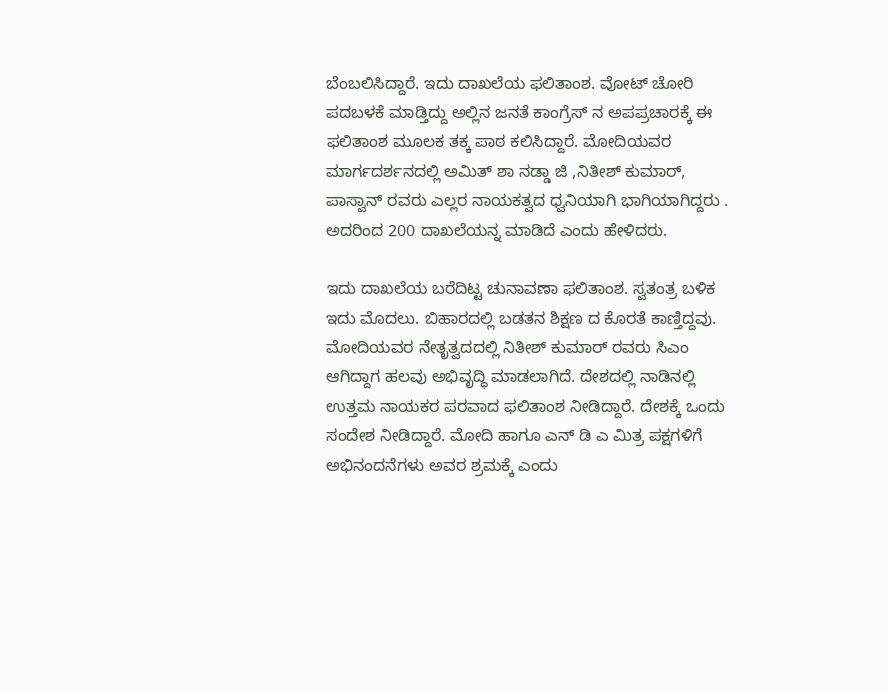ಬೆಂಬಲಿಸಿದ್ದಾರೆ. ಇದು ದಾಖಲೆಯ ಫಲಿತಾಂಶ. ವೋಟ್ ಚೋರಿ ಪದಬಳಕೆ ಮಾಡ್ತಿದ್ದು ಅಲ್ಲಿನ ಜನತೆ ಕಾಂಗ್ರೆಸ್ ನ ಅಪಪ್ರಚಾರಕ್ಕೆ ಈ ಫಲಿತಾಂಶ ಮೂಲಕ ತಕ್ಕ ಪಾಠ ಕಲಿಸಿದ್ದಾರೆ. ಮೋದಿಯವರ ಮಾರ್ಗದರ್ಶನದಲ್ಲಿ ಅಮಿತ್ ಶಾ ನಡ್ಡಾ ಜಿ ,ನಿತೀಶ್ ಕುಮಾರ್, ಪಾಸ್ವಾನ್ ರವರು ಎಲ್ಲರ ನಾಯಕತ್ವದ ಧ್ವನಿಯಾಗಿ ಭಾಗಿಯಾಗಿದ್ದರು . ಅದರಿಂದ 200 ದಾಖಲೆಯನ್ನ ಮಾಡಿದೆ ಎಂದು ಹೇಳಿದರು.

ಇದು ದಾಖಲೆಯ ಬರೆದಿಟ್ಟ ಚುನಾವಣಾ ಫಲಿತಾಂಶ. ಸ್ವತಂತ್ರ ಬಳಿಕ ಇದು ಮೊದಲು. ಬಿಹಾರದಲ್ಲಿ ಬಡತನ ಶಿಕ್ಷಣ ದ ಕೊರತೆ ಕಾಣ್ತಿದ್ದವು. ಮೋದಿಯವರ ನೇತೃತ್ವದದಲ್ಲಿ ನಿತೀಶ್ ಕುಮಾರ್ ರವರು ಸಿಎಂ ಆಗಿದ್ದಾಗ ಹಲವು ಅಭಿವೃದ್ಧಿ ಮಾಡಲಾಗಿದೆ. ದೇಶದಲ್ಲಿ ನಾಡಿನಲ್ಲಿ ಉತ್ತಮ ನಾಯಕರ ಪರವಾದ ಫಲಿತಾಂಶ ನೀಡಿದ್ದಾರೆ. ದೇಶಕ್ಕೆ ಒಂದು ಸಂದೇಶ ನೀಡಿದ್ದಾರೆ. ಮೋದಿ ಹಾಗೂ ಎನ್ ಡಿ ಎ ಮಿತ್ರ ಪಕ್ಷಗಳಿಗೆ ಅಭಿನಂದನೆಗಳು ಅವರ ಶ್ರಮಕ್ಕೆ ಎಂದು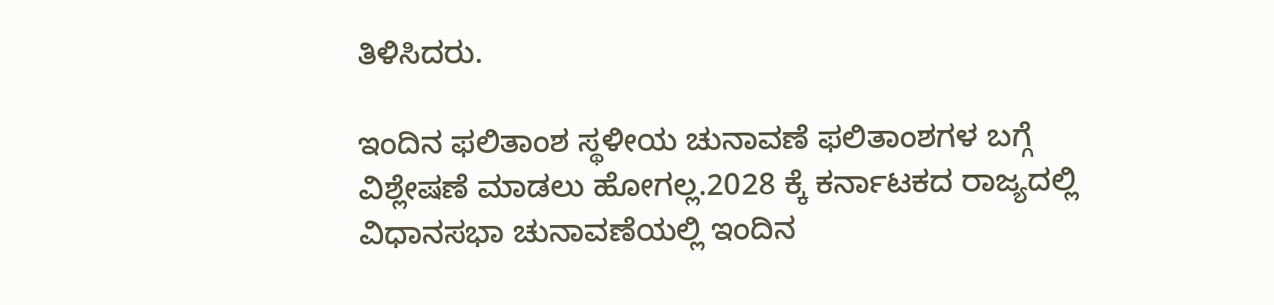ತಿಳಿಸಿದರು.

ಇಂದಿನ ಫಲಿತಾಂಶ ಸ್ಥಳೀಯ ಚುನಾವಣೆ ಫಲಿತಾಂಶಗಳ ಬಗ್ಗೆ ವಿಶ್ಲೇಷಣೆ ಮಾಡಲು ಹೋಗಲ್ಲ.2028 ಕ್ಕೆ ಕರ್ನಾಟಕದ ರಾಜ್ಯದಲ್ಲಿ ವಿಧಾನಸಭಾ ಚುನಾವಣೆಯಲ್ಲಿ ಇಂದಿನ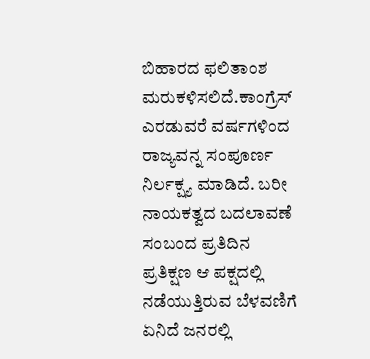ಬಿಹಾರದ ಫಲಿತಾಂಶ ಮರುಕಳಿಸಲಿದೆ.ಕಾಂಗ್ರೆಸ್ ಎರಡುವರೆ ವರ್ಷಗಳಿಂದ ರಾಜ್ಯವನ್ನ ಸಂಪೂರ್ಣ ನಿರ್ಲಕ್ಷ್ಯ ಮಾಡಿದೆ. ಬರೀ ನಾಯಕತ್ವದ ಬದಲಾವಣೆ ಸಂಬಂದ ಪ್ರತಿದಿನ ಪ್ರತಿಕ್ಷಣ ಆ ಪಕ್ಷದಲ್ಲಿ ನಡೆಯುತ್ತಿರುವ ಬೆಳವಣಿಗೆ ಏನಿದೆ ಜನರಲ್ಲಿ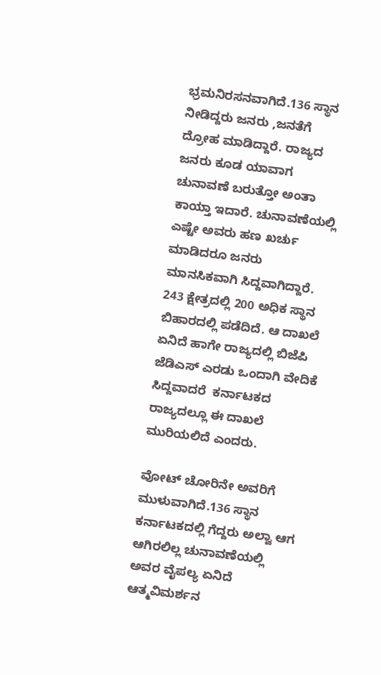ಭ್ರಮನಿರಸನವಾಗಿದೆ.136 ಸ್ಥಾನ ನೀಡಿದ್ದರು ಜನರು ,ಜನತೆಗೆ ದ್ರೋಹ ಮಾಡಿದ್ದಾರೆ. ರಾಜ್ಯದ ಜನರು ಕೂಡ ಯಾವಾಗ ಚುನಾವಣೆ ಬರುತ್ತೋ ಅಂತಾ ಕಾಯ್ತಾ ಇದಾರೆ. ಚುನಾವಣೆಯಲ್ಲಿ ಎಷ್ಟೇ ಅವರು ಹಣ ಖರ್ಚು ಮಾಡಿದರೂ ಜನರು ಮಾನಸಿಕವಾಗಿ ಸಿದ್ದವಾಗಿದ್ದಾರೆ. 243 ಕ್ಷೇತ್ರದಲ್ಲಿ 200 ಅಧಿಕ ಸ್ಥಾನ ಬಿಹಾರದಲ್ಲಿ ಪಡೆದಿದೆ. ಆ ದಾಖಲೆ ಏನಿದೆ ಹಾಗೇ ರಾಜ್ಯದಲ್ಲಿ ಬಿಜೆಪಿ ಜೆಡಿಎಸ್ ಎರಡು ಒಂದಾಗಿ ವೇದಿಕೆ ಸಿದ್ದವಾದರೆ  ಕರ್ನಾಟಕದ ರಾಜ್ಯದಲ್ಲೂ ಈ ದಾಖಲೆ ಮುರಿಯಲಿದೆ ಎಂದರು.

ವೋಟ್ ಚೋರಿನೇ ಅವರಿಗೆ ಮುಳುವಾಗಿದೆ.136 ಸ್ಥಾನ ಕರ್ನಾಟಕದಲ್ಲಿ ಗೆದ್ದರು ಅಲ್ವಾ ಆಗ ಆಗಿರಲಿಲ್ಲ ಚುನಾವಣೆಯಲ್ಲಿ ಅವರ ವೈಪಲ್ಯ ಏನಿದೆ ಆತ್ಮವಿಮರ್ಶನ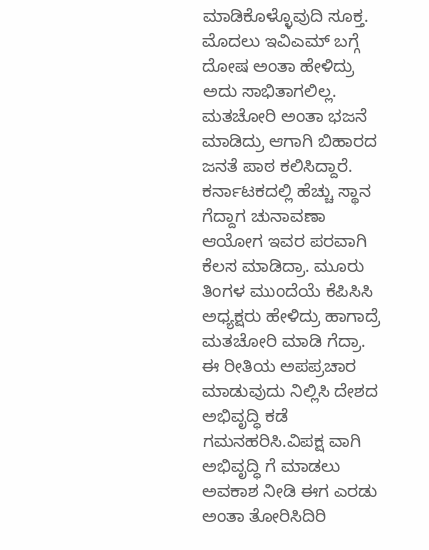ಮಾಡಿಕೊಳ್ಳೊವುದಿ ಸೂಕ್ತ. ಮೊದಲು ಇವಿಎಮ್ ಬಗ್ಗೆ ದೋಷ ಅಂತಾ ಹೇಳಿದ್ರು ಅದು ಸಾಭಿತಾಗಲಿಲ್ಲ. ಮತಚೋರಿ ಅಂತಾ ಭಜನೆ ಮಾಡಿದ್ರು ಆಗಾಗಿ ಬಿಹಾರದ ಜನತೆ ಪಾಠ ಕಲಿಸಿದ್ದಾರೆ. ಕರ್ನಾಟಕದಲ್ಲಿ ಹೆಚ್ಚು ಸ್ಥಾನ ಗೆದ್ದಾಗ ಚುನಾವಣಾ ಆಯೋಗ ಇವರ ಪರವಾಗಿ ಕೆಲಸ ಮಾಡಿದ್ರಾ. ಮೂರು ತಿಂಗಳ ಮುಂದೆಯೆ ಕೆಪಿಸಿಸಿ ಅಧ್ಯಕ್ಷರು ಹೇಳಿದ್ರು ಹಾಗಾದ್ರೆ ಮತಚೋರಿ ಮಾಡಿ ಗೆದ್ರಾ. ಈ ರೀತಿಯ ಅಪಪ್ರಚಾರ ಮಾಡುವುದು ನಿಲ್ಲಿಸಿ ದೇಶದ ಅಭಿವೃದ್ಧಿ ಕಡೆ ಗಮನಹರಿಸಿ.ವಿಪಕ್ಷ ವಾಗಿ ಅಭಿವೃದ್ಧಿ ಗೆ ಮಾಡಲು ಅವಕಾಶ ‌ನೀಡಿ ಈಗ ಎರಡು ಅಂತಾ ತೋರಿಸಿದಿರಿ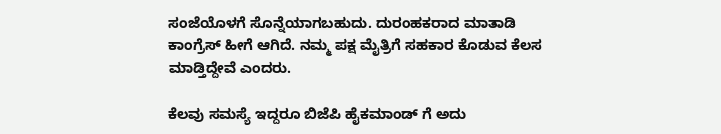ಸಂಜೆಯೊಳಗೆ ಸೊನ್ನೆಯಾಗಬಹುದು. ದುರಂಹಕರಾದ ಮಾತಾಡಿ ಕಾಂಗ್ರೆಸ್ ಹೀಗೆ ಆಗಿದೆ‌. ನಮ್ಮ ಪಕ್ಷ ಮೈತ್ರಿಗೆ ಸಹಕಾರ ಕೊಡುವ ಕೆಲಸ ಮಾಡ್ತಿದ್ದೇವೆ ಎಂದರು.

ಕೆಲವು ಸಮಸ್ಯೆ ಇದ್ದರೂ ಬಿಜೆಪಿ ಹೈಕಮಾಂಡ್ ಗೆ ಅದು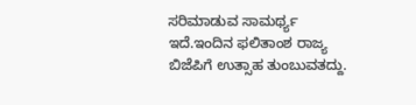ಸರಿಮಾಡುವ ಸಾಮರ್ಥ್ಯ ಇದೆ.ಇಂದಿನ ಫಲಿತಾಂಶ ರಾಜ್ಯ ಬಿಜೆಪಿಗೆ ಉತ್ಸಾಹ ತುಂಬುವತದ್ದು.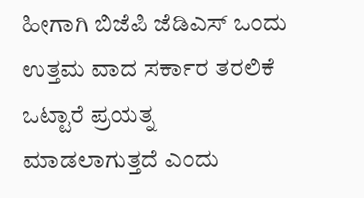ಹೀಗಾಗಿ ಬಿಜೆಪಿ ಜೆಡಿಎಸ್ ಒಂದು ಉತ್ತಮ ವಾದ ಸರ್ಕಾರ ತರಲಿಕೆ ಒಟ್ಟಾರೆ ಪ್ರಯತ್ನ ಮಾಡಲಾಗುತ್ತದೆ ಎಂದು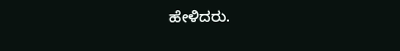ಹೇಳಿದರು.